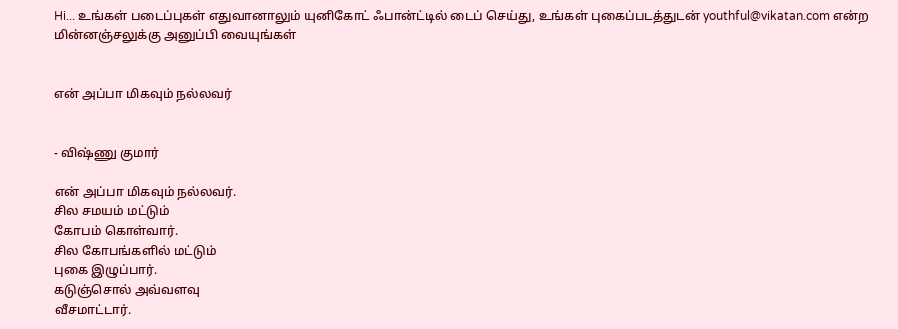Hi... உங்கள் படைப்புகள் எதுவானாலும் யுனிகோட் ஃபான்ட்டில் டைப் செய்து, உங்கள் புகைப்படத்துடன் youthful@vikatan.com என்ற மின்னஞ்சலுக்கு அனுப்பி வையுங்கள்


என் அப்பா மிகவும் நல்லவர்


- விஷ்ணு குமார்

என் அப்பா மிகவும் நல்லவர்.
சில சமயம் மட்டும்
கோபம் கொள்வார்.
சில கோபங்களில் மட்டும்
புகை இழுப்பார்.
கடுஞ்சொல் அவ்வளவு
வீசமாட்டார்.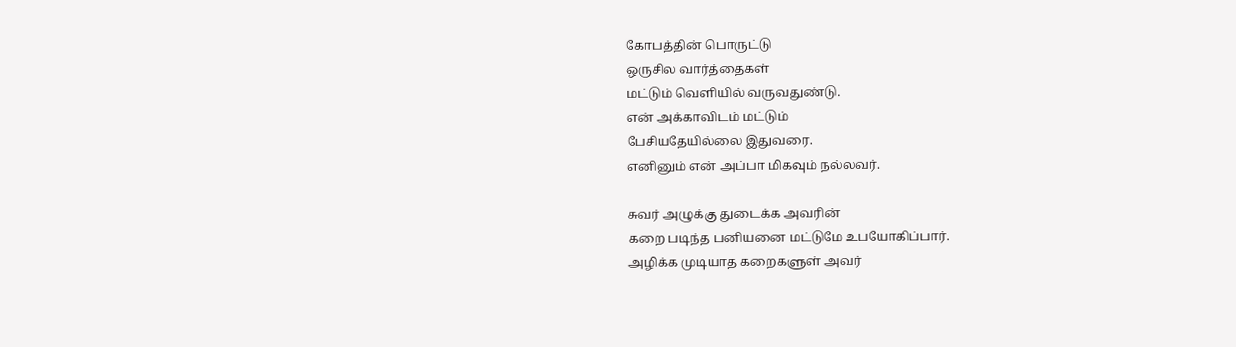கோபத்தின் பொருட்டு
ஒருசில வார்த்தைகள்
மட்டும் வெளியில் வருவதுண்டு.
என் அக்காவிடம் மட்டும்
பேசியதேயில்லை இதுவரை.
எனினும் என் அப்பா மிகவும் நல்லவர்.

சுவர் அழுக்கு துடைக்க அவரின்
கறை படிந்த பனியனை மட்டுமே உபயோகிப்பார்.
அழிக்க முடியாத கறைகளுள் அவர்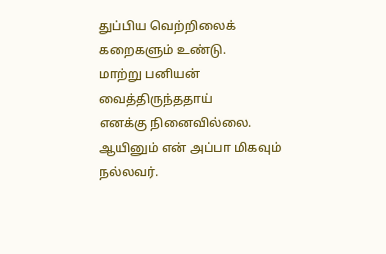துப்பிய வெற்றிலைக் கறைகளும் உண்டு.
மாற்று பனியன் வைத்திருந்ததாய்
எனக்கு நினைவில்லை.
ஆயினும் என் அப்பா மிகவும் நல்லவர்.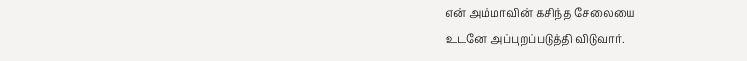என் அம்மாவின் கசிந்த சேலையை
உடனே அப்புறப்படுத்தி விடுவார்.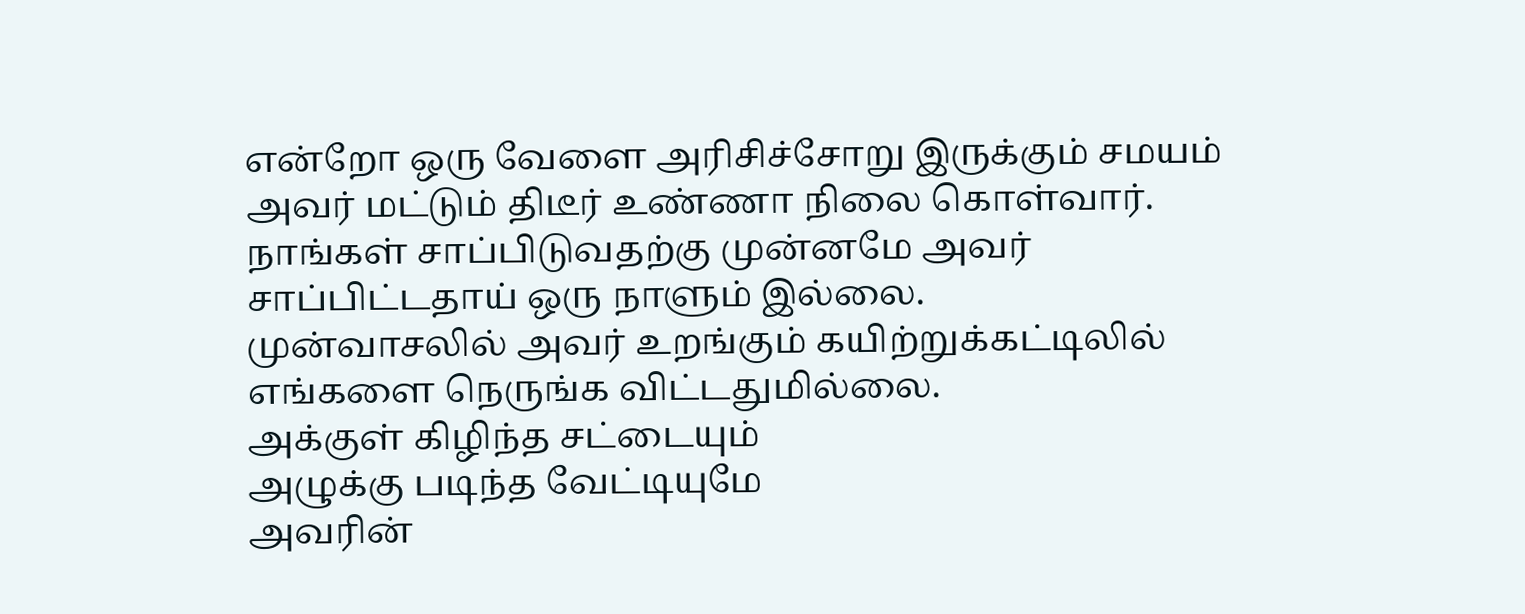என்றோ ஒரு வேளை அரிசிச்சோறு இருக்கும் சமயம்
அவர் மட்டும் திடீர் உண்ணா நிலை கொள்வார்.
நாங்கள் சாப்பிடுவதற்கு முன்னமே அவர்
சாப்பிட்டதாய் ஒரு நாளும் இல்லை.
முன்வாசலில் அவர் உறங்கும் கயிற்றுக்கட்டிலில்
எங்களை நெருங்க விட்டதுமில்லை.
அக்குள் கிழிந்த சட்டையும்
அழுக்கு படிந்த வேட்டியுமே
அவரின்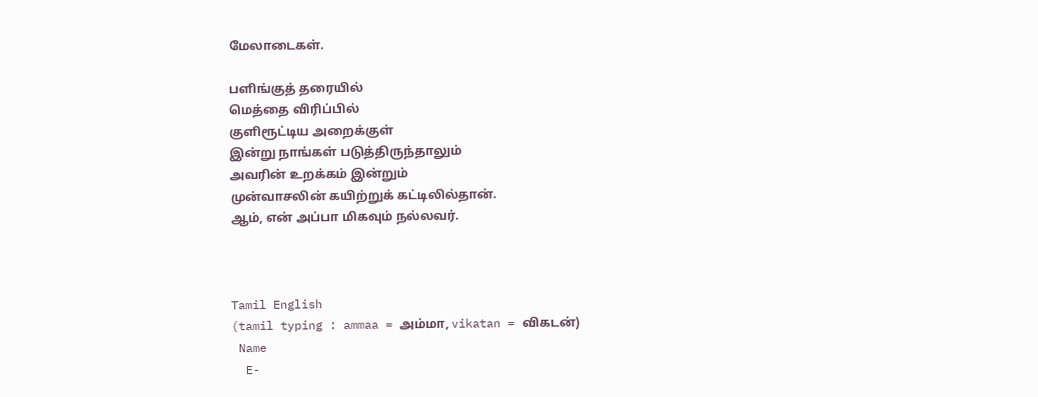மேலாடைகள்.

பளிங்குத் தரையில்
மெத்தை விரிப்பில்
குளிரூட்டிய அறைக்குள்
இன்று நாங்கள் படுத்திருந்தாலும்
அவரின் உறக்கம் இன்றும்
முன்வாசலின் கயிற்றுக் கட்டிலில்தான்.
ஆம், என் அப்பா மிகவும் நல்லவர்.



Tamil English
(tamil typing : ammaa = அம்மா, vikatan = விகடன்)
 Name
  E-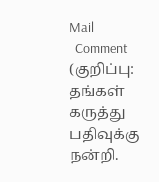Mail
  Comment
(குறிப்பு: தங்கள் கருத்து பதிவுக்கு நன்றி.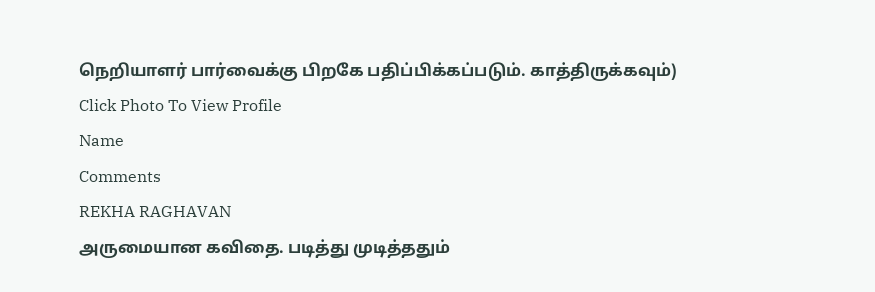நெறியாளர் பார்வைக்கு பிறகே பதிப்பிக்கப்படும். காத்திருக்கவும்)
Click Photo To View Profile
Name
Comments
REKHA RAGHAVAN
அருமையான கவிதை. படித்து முடித்ததும்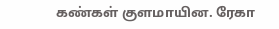கண்கள் குளமாயின. ரேகா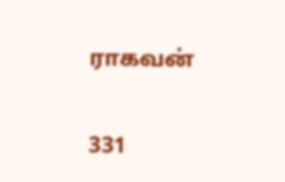ராகவன்

331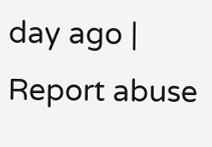day ago | Report abuse